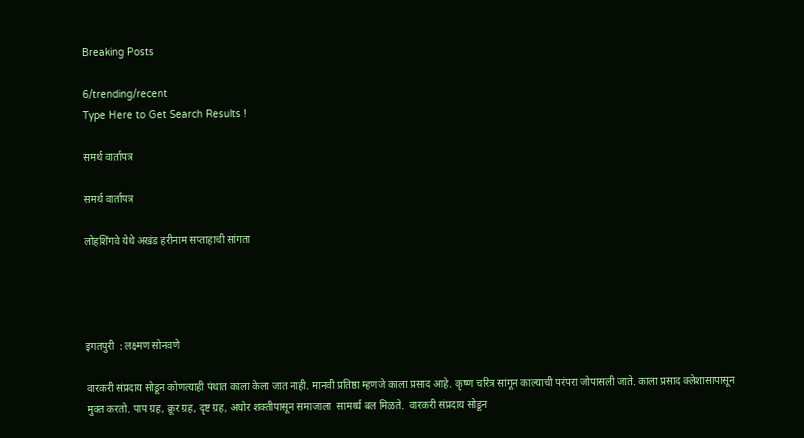Breaking Posts

6/trending/recent
Type Here to Get Search Results !

समर्थ वार्तापत्र

समर्थ वार्तापत्र

लोहशिंगवे येथे अखंड हरीनाम सप्ताहाची सांगता




इगतपुरी  : लक्ष्मण सोनवणे

वारकरी संप्रदाय सोडून कोणत्याही पंथात काला केला जात नाही. मानवी प्रतिष्ठा म्हणजे काला प्रसाद आहे. कृष्ण चरित्र सांगून काल्याची परंपरा जोपासली जाते. काला प्रसाद क्लेशासापासून मुक्त करतो. पाप ग्रह, क्रूर ग्रह, दृष्ट ग्रह, अघोर शक्तीपासून समाजाला  सामर्थ्य बल मिळते.  वारकरी संप्रदाय सोडून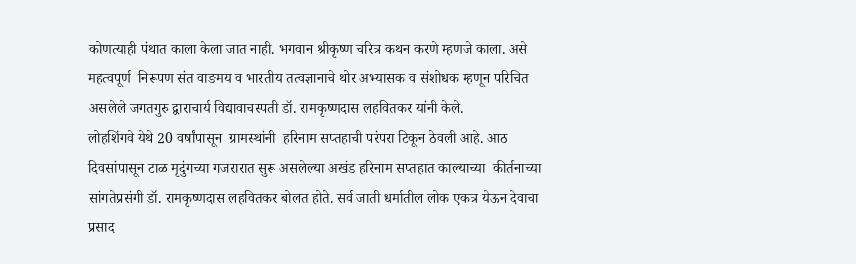कोणत्याही पंथात काला केला जात नाही. भगवान श्रीकृष्ण चरित्र कथन करणे म्हणजे काला. असे महत्वपूर्ण  निरूपण संत वाङमय व भारतीय तत्वज्ञानाचे थोर अभ्यासक व संशोधक म्हणून परिचित असलेले जगतगुरु द्वाराचार्य विद्यावाचस्पती डॉ. रामकृष्णदास लहवितकर यांनी केले.
लोहशिंगवे येथे 20 वर्षांपासून  ग्रामस्थांनी  हरिनाम सप्तहाची परंपरा टिकून ठेवली आहे. आठ दिवसांपासून टाळ मृदुंगच्या गजरारात सुरू असलेल्या अखंड हरिनाम सप्तहात काल्याच्या  कीर्तनाच्या सांगतेप्रसंगी डॉ. रामकृष्णदास लहवितकर बोलत होते. सर्व जाती धर्मातील लोक एकत्र येऊन देवाचा प्रसाद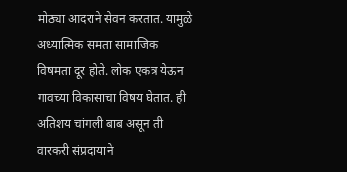मोठ्या आदराने सेवन करतात. यामुळे अध्यात्मिक समता सामाजिक विषमता दूर होते. लोक एकत्र येऊन गावच्या विकासाचा विषय घेतात. ही अतिशय चांगली बाब असून ती वारकरी संप्रदायाने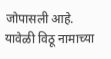जोपासली आहे. यावेळी विठू नामाच्या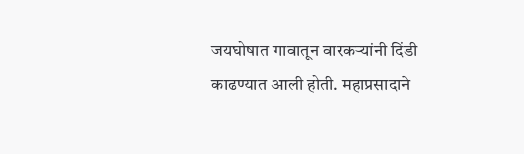जयघोषात गावातून वारकऱ्यांनी दिंडी काढण्यात आली होती. महाप्रसादाने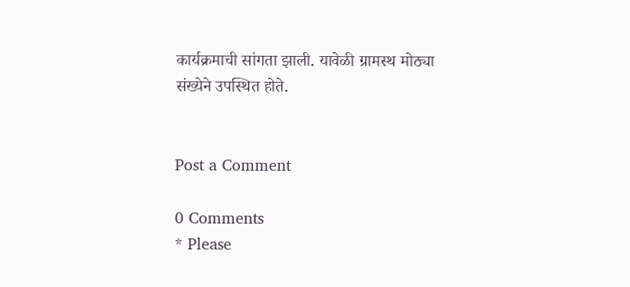कार्यक्रमाची सांगता झाली. यावेळी ग्रामस्थ मोठ्या संख्येने उपस्थित होते.


Post a Comment

0 Comments
* Please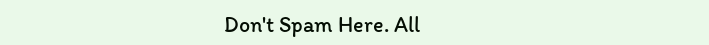Don't Spam Here. All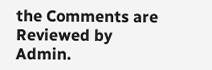the Comments are Reviewed by Admin.